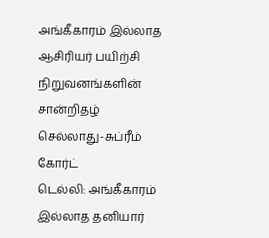அங்கீகாரம் இல்லாத ஆசிரியர் பயிற்சி நிறுவனங்களின் சான்றிதழ் செல்லாது-சுப்ரீம் கோர்ட்
டெல்லி: அங்கீகாரம் இல்லாத தனியார்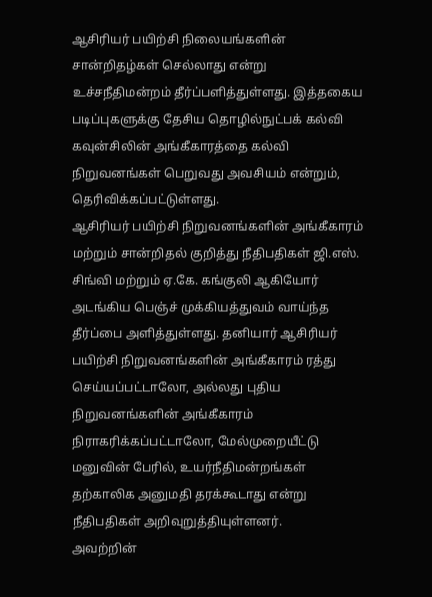ஆசிரியர் பயிற்சி நிலையங்களின் சான்றிதழ்கள் செல்லாது என்று உச்சநீதிமன்றம் தீர்ப்பளித்துள்ளது. இத்தகைய படிப்புகளுக்கு தேசிய தொழில்நுட்பக் கல்வி கவுன்சிலின் அங்கீகாரத்தை கல்வி நிறுவனங்கள் பெறுவது அவசியம் என்றும், தெரிவிக்கப்பட்டுள்ளது.
ஆசிரியர் பயிற்சி நிறுவனங்களின் அங்கீகாரம் மற்றும் சான்றிதல் குறித்து நீதிபதிகள் ஜி.எஸ். சிங்வி மற்றும் ஏ.கே. கங்குலி ஆகியோர் அடங்கிய பெஞ்ச் முக்கியத்துவம் வாய்ந்த தீர்ப்பை அளித்துள்ளது. தனியார் ஆசிரியர் பயிற்சி நிறுவனங்களின் அங்கீகாரம் ரத்து செய்யப்பட்டாலோ, அல்லது புதிய நிறுவனங்களின் அங்கீகாரம் நிராகரிக்கப்பட்டாலோ, மேல்முறையீட்டு மனுவின் பேரில், உயர்நீதிமன்றங்கள் தற்காலிக அனுமதி தரக்கூடாது என்று நீதிபதிகள் அறிவுறுத்தியுள்ளனர்.
அவற்றின்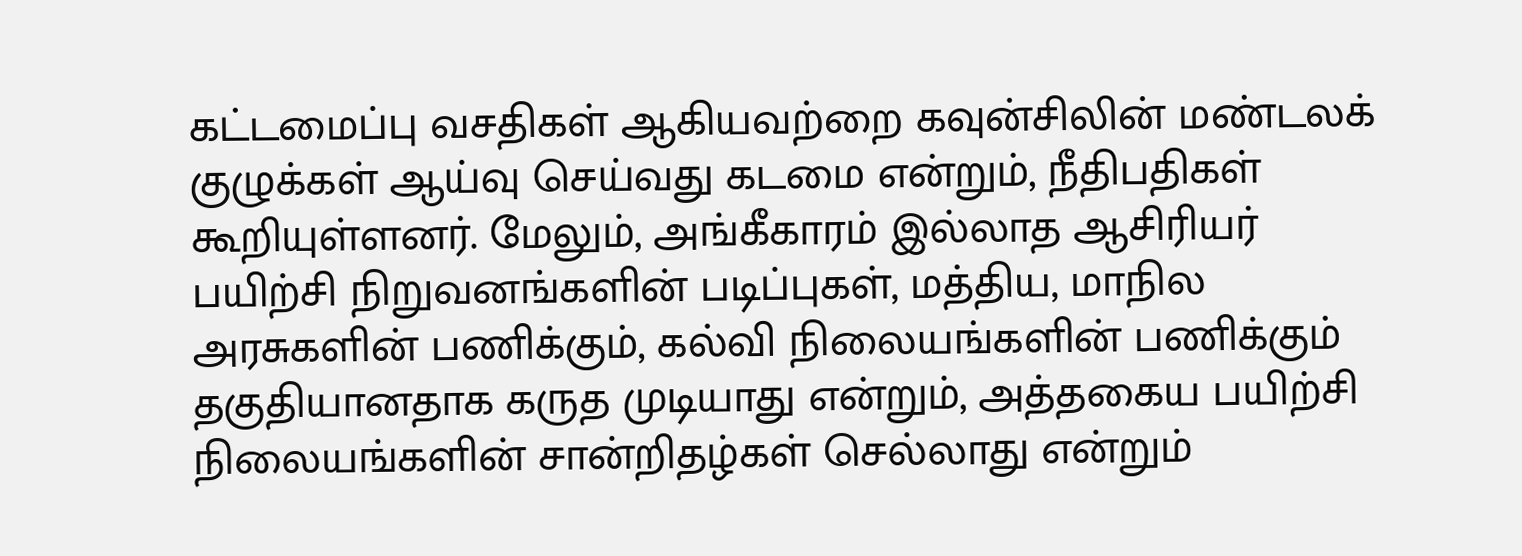கட்டமைப்பு வசதிகள் ஆகியவற்றை கவுன்சிலின் மண்டலக் குழுக்கள் ஆய்வு செய்வது கடமை என்றும், நீதிபதிகள் கூறியுள்ளனர். மேலும், அங்கீகாரம் இல்லாத ஆசிரியர் பயிற்சி நிறுவனங்களின் படிப்புகள், மத்திய, மாநில அரசுகளின் பணிக்கும், கல்வி நிலையங்களின் பணிக்கும் தகுதியானதாக கருத முடியாது என்றும், அத்தகைய பயிற்சி நிலையங்களின் சான்றிதழ்கள் செல்லாது என்றும்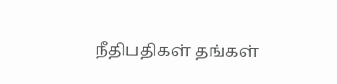நீதிபதிகள் தங்கள்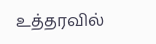உத்தரவில்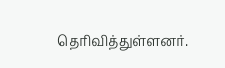தெரிவித்துள்ளனர்.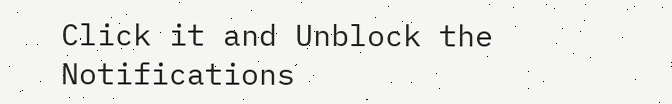Click it and Unblock the Notifications